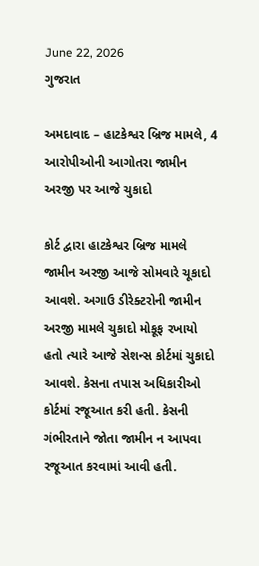June 22, 2026
ગુજરાત

અમદાવાદ – હાટકેશ્વર બ્રિજ મામલે, 4 આરોપીઓની આગોતરા જામીન અરજી પર આજે ચુકાદો

કોર્ટ દ્વારા હાટકેશ્વર બ્રિજ મામલે જામીન અરજી આજે સોમવારે ચૂકાદો આવશે. અગાઉ ડીરેક્ટરોની જામીન અરજી મામલે ચુકાદો મોકૂફ રખાયો હતો ત્યારે આજે સેશન્સ કોર્ટમાં ચુકાદો આવશે. કેસના તપાસ અધિકારીઓ કોર્ટમાં રજૂઆત કરી હતી. કેસની ગંભીરતાને જોતા જામીન ન આપવા રજૂઆત કરવામાં આવી હતી.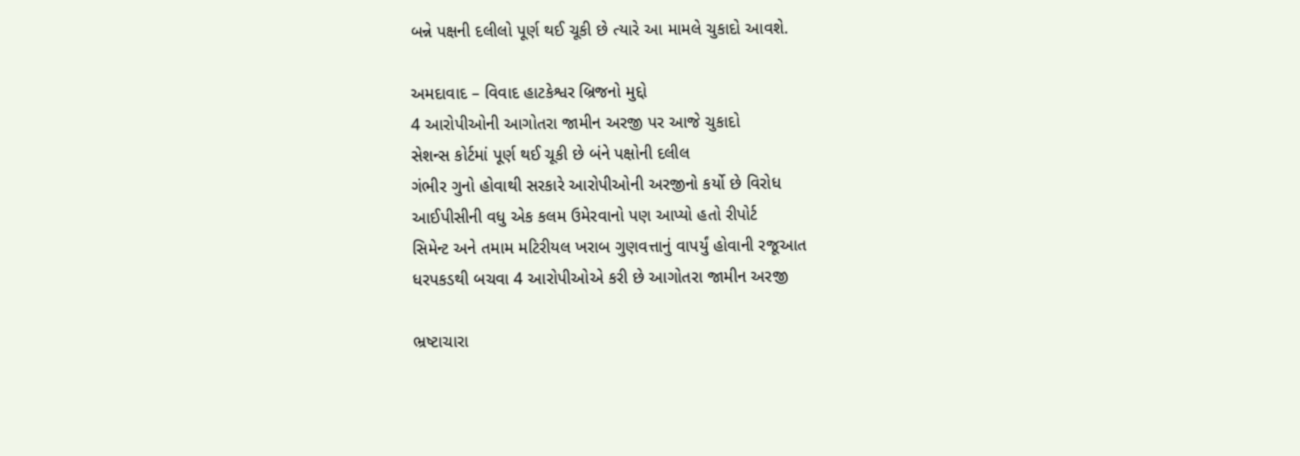બન્ને પક્ષની દલીલો પૂર્ણ થઈ ચૂકી છે ત્યારે આ મામલે ચુકાદો આવશે.

અમદાવાદ – વિવાદ હાટકેશ્વર બ્રિજનો મુદ્દો
4 આરોપીઓની આગોતરા જામીન અરજી પર આજે ચુકાદો
સેશન્સ કોર્ટમાં પૂર્ણ થઈ ચૂકી છે બંને પક્ષોની દલીલ
ગંભીર ગુનો હોવાથી સરકારે આરોપીઓની અરજીનો કર્યો છે વિરોધ
આઈપીસીની વધુ એક કલમ ઉમેરવાનો પણ આપ્યો હતો રીપોર્ટ
સિમેન્ટ અને તમામ મટિરીયલ ખરાબ ગુણવત્તાનું વાપર્યું હોવાની રજૂઆત
ધરપકડથી બચવા 4 આરોપીઓએ કરી છે આગોતરા જામીન અરજી

ભ્રષ્ટાચારા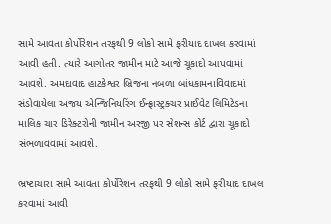સામે આવતા કોર્પોરેશન તરફથી 9 લોકો સામે ફરીયાદ દાખલ કરવામાં આવી હતી. ત્યારે આગોતર જામીન માટે આજે ચૂકાદો આપવામાં આવશે. અમદાવાદ હાટકેશ્વર બ્રિજના નબળા બાંધકામનાવિવાદમાં સંડોવાયેલા અજય એન્જિનિયરિંગ ઈન્ફ્રાસ્ટ્રક્ચર પ્રાઈવેટ લિમિટેડના માલિક ચાર ડિરેક્ટરોની જામીન અરજી પર સેશન્સ કોર્ટ દ્વારા ચૂકાદો સંભળાવવામાં આવશે.

ભ્રષ્ટાચારા સામે આવતા કોર્પોરેશન તરફથી 9 લોકો સામે ફરીયાદ દાખલ કરવામાં આવી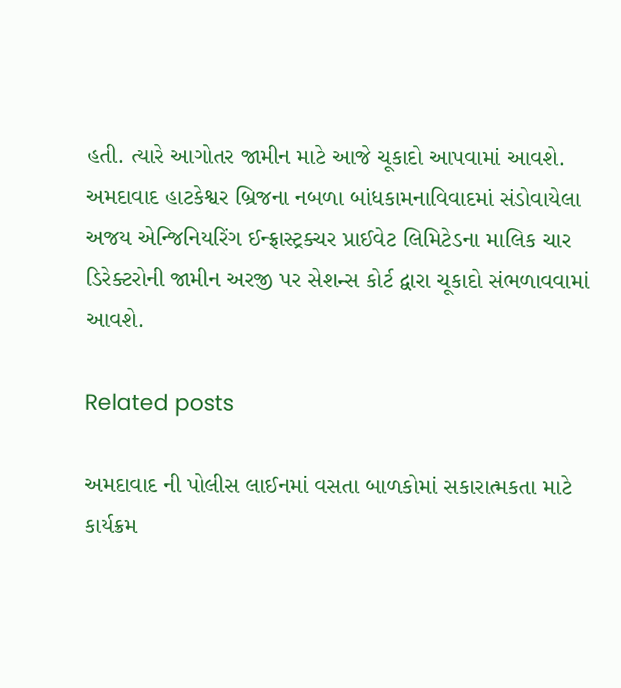હતી. ત્યારે આગોતર જામીન માટે આજે ચૂકાદો આપવામાં આવશે. અમદાવાદ હાટકેશ્વર બ્રિજના નબળા બાંધકામનાવિવાદમાં સંડોવાયેલા અજય એન્જિનિયરિંગ ઈન્ફ્રાસ્ટ્રક્ચર પ્રાઈવેટ લિમિટેડના માલિક ચાર ડિરેક્ટરોની જામીન અરજી પર સેશન્સ કોર્ટ દ્વારા ચૂકાદો સંભળાવવામાં આવશે.

Related posts

અમદાવાદ ની પોલીસ લાઈનમાં વસતા બાળકોમાં સકારાત્મકતા માટે કાર્યક્રમ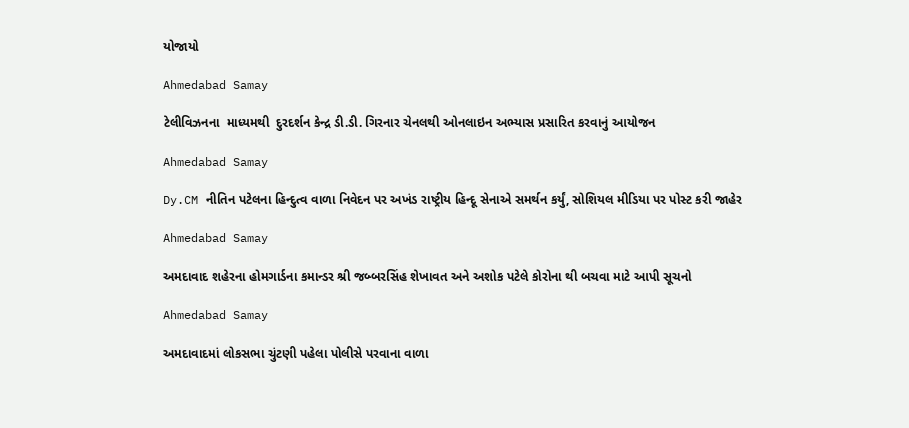યોજાયો

Ahmedabad Samay

ટેલીવિઝનના  માધ્યમથી  દુરદર્શન કેન્દ્ર ડી.ડી. ગિરનાર ચેનલથી ઓનલાઇન અભ્યાસ પ્રસારિત કરવાનું આયોજન

Ahmedabad Samay

Dy.CM નીતિન પટેલના હિન્દુત્વ વાળા નિવેદન પર અખંડ રાષ્ટ્રીય હિન્દૂ સેનાએ સમર્થન કર્યું, સોશિયલ મીડિયા પર પોસ્ટ કરી જાહેર

Ahmedabad Samay

અમદાવાદ શહેરના હોમગાર્ડના કમાન્ડર શ્રી જબ્બરસિંહ શેખાવત અને અશોક પટેલે કોરોના થી બચવા માટે આપી સૂચનો

Ahmedabad Samay

અમદાવાદમાં લોકસભા ચુંટણી પહેલા પોલીસે પરવાના વાળા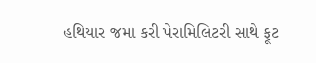હથિયાર જમા કરી પેરામિલિટરી સાથે ફૂટ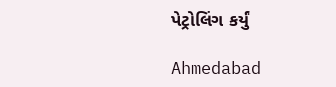પેટ્રોલિંગ કર્યું

Ahmedabad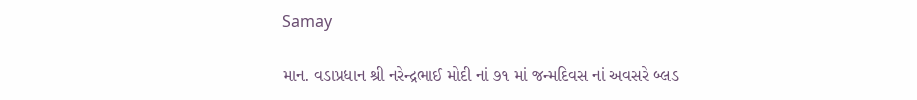Samay

માન. વડાપ્રધાન શ્રી નરેન્દ્રભાઈ મોદી નાં ૭૧ માં જન્મદિવસ નાં અવસરે બ્લડ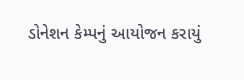ડોનેશન કેમ્પનું આયોજન કરાયું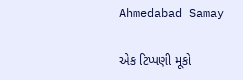Ahmedabad Samay

એક ટિપ્પણી મૂકો